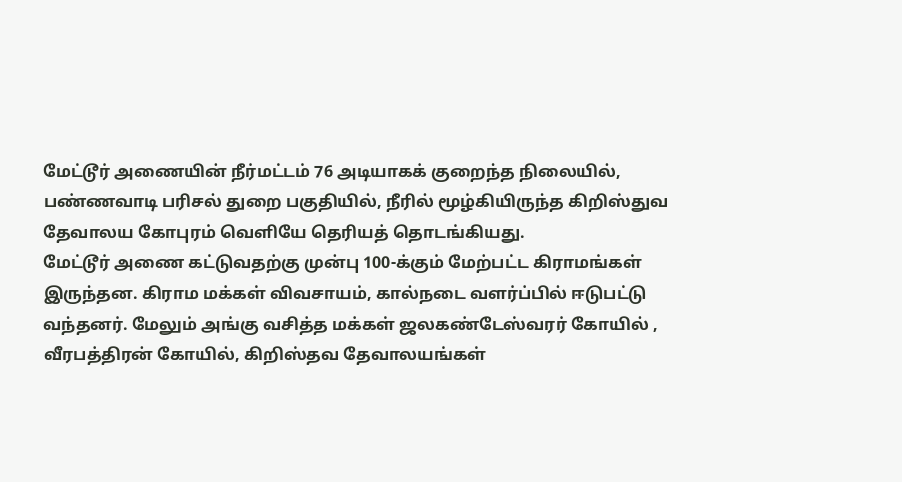மேட்டூர் அணையின் நீர்மட்டம் 76 அடியாகக் குறைந்த நிலையில், பண்ணவாடி பரிசல் துறை பகுதியில், நீரில் மூழ்கியிருந்த கிறிஸ்துவ தேவாலய கோபுரம் வெளியே தெரியத் தொடங்கியது.
மேட்டூர் அணை கட்டுவதற்கு முன்பு 100-க்கும் மேற்பட்ட கிராமங்கள் இருந்தன. கிராம மக்கள் விவசாயம், கால்நடை வளர்ப்பில் ஈடுபட்டு வந்தனர். மேலும் அங்கு வசித்த மக்கள் ஜலகண்டேஸ்வரர் கோயில் , வீரபத்திரன் கோயில், கிறிஸ்தவ தேவாலயங்கள்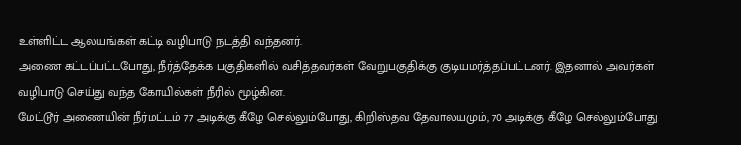உள்ளிட்ட ஆலயங்கள் கட்டி வழிபாடு நடத்தி வந்தனர்.
அணை கட்டப்பட்டபோது, நீர்த்தேக்க பகுதிகளில் வசித்தவர்கள் வேறுபகுதிக்கு குடியமர்த்தப்பட்டனர். இதனால் அவர்கள் வழிபாடு செய்து வந்த கோயில்கள் நீரில் மூழ்கின.
மேட்டூர் அணையின் நீர்மட்டம் 77 அடிக்கு கீழே செல்லும்போது, கிறிஸ்தவ தேவாலயமும், 70 அடிக்கு கீழே செல்லும்போது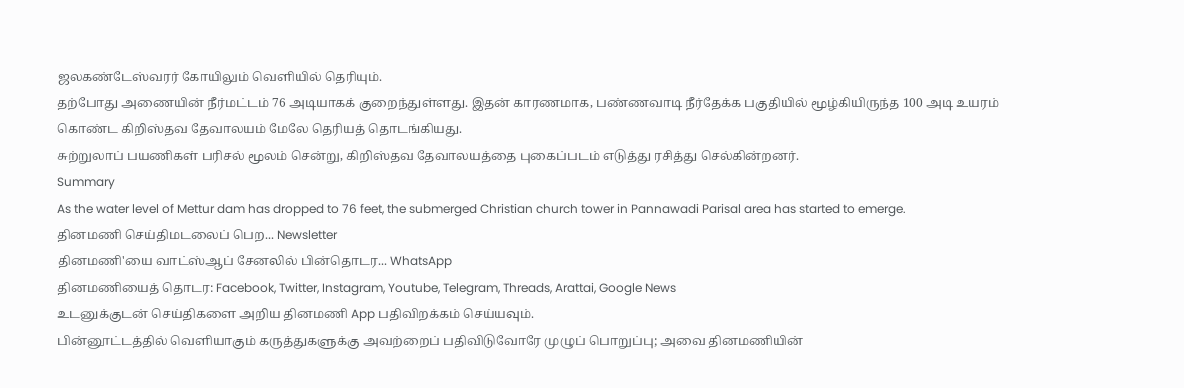ஜலகண்டேஸ்வரர் கோயிலும் வெளியில் தெரியும்.
தற்போது அணையின் நீர்மட்டம் 76 அடியாகக் குறைந்துள்ளது. இதன் காரணமாக, பண்ணவாடி நீர்தேக்க பகுதியில் மூழ்கியிருந்த 100 அடி உயரம் கொண்ட கிறிஸ்தவ தேவாலயம் மேலே தெரியத் தொடங்கியது.
சுற்றுலாப் பயணிகள் பரிசல் மூலம் சென்று, கிறிஸ்தவ தேவாலயத்தை புகைப்படம் எடுத்து ரசித்து செல்கின்றனர்.
Summary
As the water level of Mettur dam has dropped to 76 feet, the submerged Christian church tower in Pannawadi Parisal area has started to emerge.
தினமணி செய்திமடலைப் பெற... Newsletter
தினமணி'யை வாட்ஸ்ஆப் சேனலில் பின்தொடர... WhatsApp
தினமணியைத் தொடர: Facebook, Twitter, Instagram, Youtube, Telegram, Threads, Arattai, Google News
உடனுக்குடன் செய்திகளை அறிய தினமணி App பதிவிறக்கம் செய்யவும்.
பின்னூட்டத்தில் வெளியாகும் கருத்துகளுக்கு அவற்றைப் பதிவிடுவோரே முழுப் பொறுப்பு; அவை தினமணியின்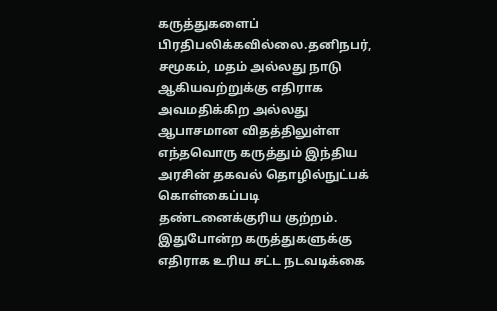கருத்துகளைப் பிரதிபலிக்கவில்லை.தனிநபர், சமூகம், மதம் அல்லது நாடு ஆகியவற்றுக்கு எதிராக அவமதிக்கிற அல்லது ஆபாசமான விதத்திலுள்ள எந்தவொரு கருத்தும் இந்திய அரசின் தகவல் தொழில்நுட்பக் கொள்கைப்படி தண்டனைக்குரிய குற்றம். இதுபோன்ற கருத்துகளுக்கு எதிராக உரிய சட்ட நடவடிக்கை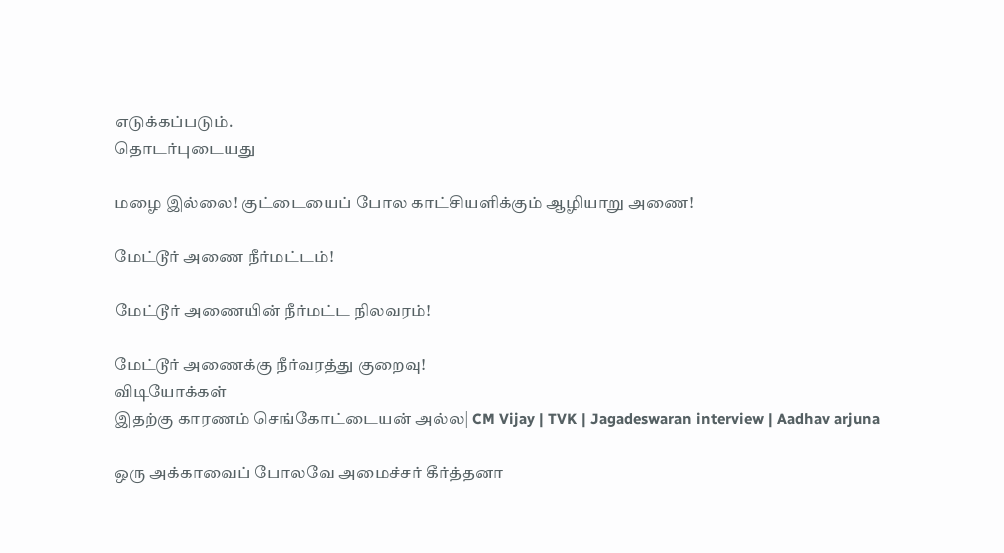எடுக்கப்படும்.
தொடர்புடையது

மழை இல்லை! குட்டையைப் போல காட்சியளிக்கும் ஆழியாறு அணை!

மேட்டூர் அணை நீர்மட்டம்!

மேட்டூர் அணையின் நீர்மட்ட நிலவரம்!

மேட்டூர் அணைக்கு நீர்வரத்து குறைவு!
விடியோக்கள்
இதற்கு காரணம் செங்கோட்டையன் அல்ல| CM Vijay | TVK | Jagadeswaran interview | Aadhav arjuna

ஒரு அக்காவைப் போலவே அமைச்சர் கீர்த்தனா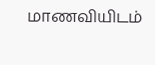மாணவியிடம்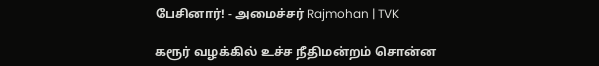பேசினார்! - அமைச்சர் Rajmohan | TVK

கரூர் வழக்கில் உச்ச நீதிமன்றம் சொன்ன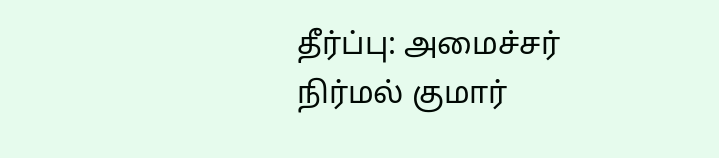தீர்ப்பு: அமைச்சர் நிர்மல் குமார்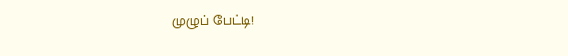முழுப் பேட்டி!